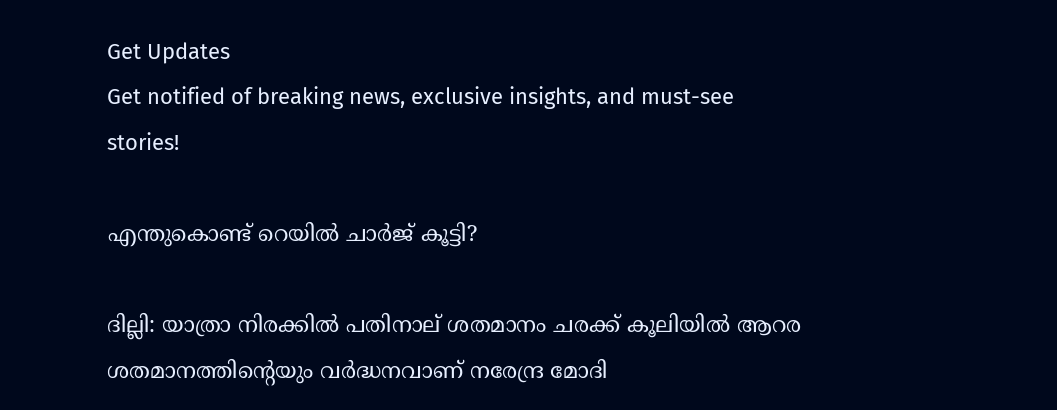Get Updates
Get notified of breaking news, exclusive insights, and must-see stories!

എന്തുകൊണ്ട് റെയില്‍ ചാര്‍ജ് കൂട്ടി?

ദില്ലി: യാത്രാ നിരക്കില്‍ പതിനാല് ശതമാനം ചരക്ക് കൂലിയില്‍ ആറര ശതമാനത്തിന്റെയും വര്‍ദ്ധനവാണ് നരേന്ദ്ര മോദി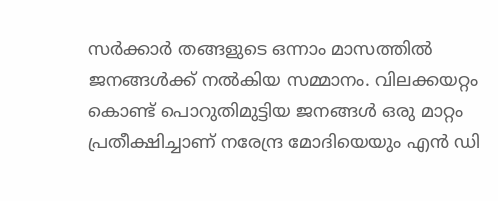സര്‍ക്കാര്‍ തങ്ങളുടെ ഒന്നാം മാസത്തില്‍ ജനങ്ങള്‍ക്ക് നല്‍കിയ സമ്മാനം. വിലക്കയറ്റം കൊണ്ട് പൊറുതിമുട്ടിയ ജനങ്ങള്‍ ഒരു മാറ്റം പ്രതീക്ഷിച്ചാണ് നരേന്ദ്ര മോദിയെയും എന്‍ ഡി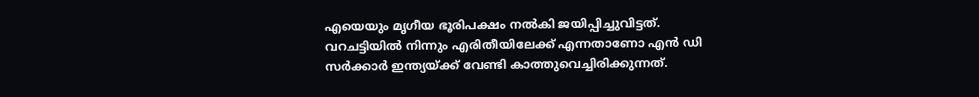എയെയും മൃഗീയ ഭൂരിപക്ഷം നല്‍കി ജയിപ്പിച്ചുവിട്ടത്. വറചട്ടിയില്‍ നിന്നും എരിതീയിലേക്ക് എന്നതാണോ എന്‍ ഡി സര്‍ക്കാര്‍ ഇന്ത്യയ്ക്ക് വേണ്ടി കാത്തുവെച്ചിരിക്കുന്നത്.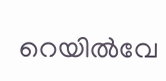റെയില്‍വേ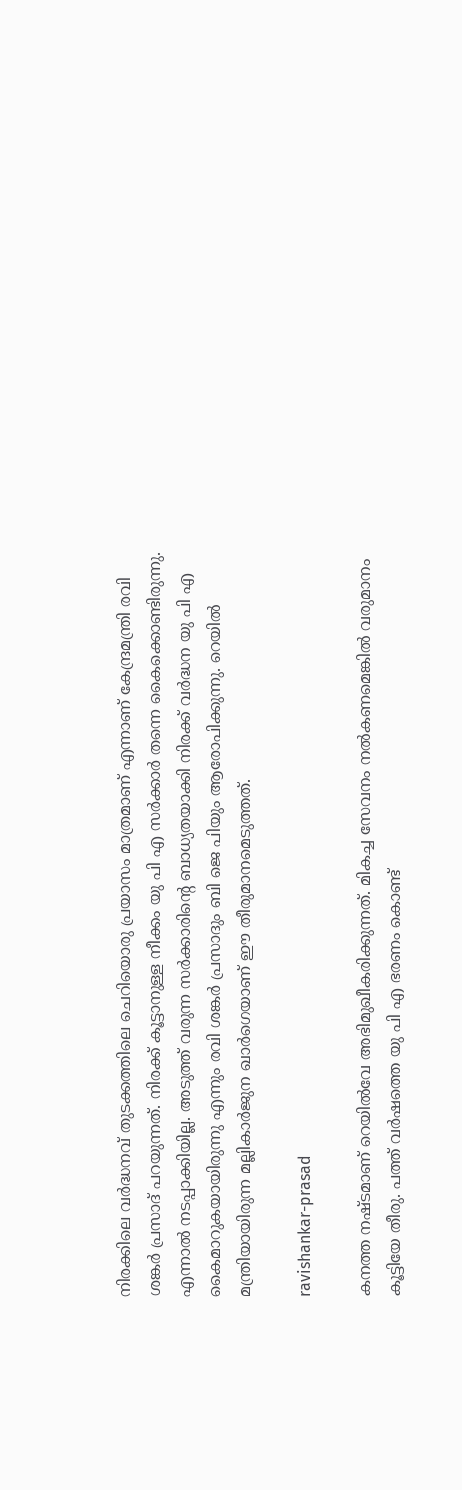നിരക്കിലെ വര്‍ദ്ധനവ് തുടക്കത്തിലെ ചെറിയൊരു പ്രയാസം മാത്രമാണ് എന്നാണ് കേന്ദ്രമന്ത്രി രവി ശങ്കര്‍ പ്രസാദ് പറയുന്നത്. നിരക്ക് കൂട്ടാനുള്ള നീക്കം യു പി എ സര്‍ക്കാര്‍ തന്നെ കൈക്കൊണ്ടിരുന്നു. എന്നാല്‍ നടപ്പാക്കിയില്ല. അടുത്ത് വരുന്ന സര്‍ക്കാരിന്റെ ബാധ്യതയാക്കി നിരക്ക് വര്‍ദ്ധന യു പി എ കൈമാറുകയായിരുന്നു എന്നും രവി ശങ്കര്‍ പ്രസാദും ബി ജെ പിയും ആരോപിക്കുന്നു. റെയില്‍ മന്ത്രിയായിരുന്ന മല്ലികാര്‍ജുന ഖാര്‍ഗെയാണ് ഈ തീരുമാനമെടുത്തത്.

ravishankar-prasad

കനത്ത നഷ്ടമാണ് റെയില്‍വേ അഭിമുഖീകരിക്കുന്നത്. മികച്ച സേവനം നല്‍കണമെങ്കില്‍ വരുമാനം കൂട്ടിയേ തീരു. പത്ത് വര്‍ഷത്തെ യു പി എ ഭരണം കൊണ്ട്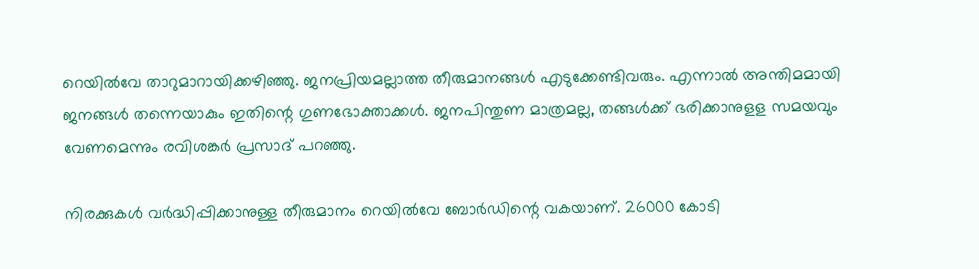റെയില്‍വേ താറുമാറായിക്കഴിഞ്ഞു. ജനപ്രിയമല്ലാത്ത തീരുമാനങ്ങള്‍ എടുക്കേണ്ടിവരും. എന്നാല്‍ അന്തിമമായി ജനങ്ങള്‍ തന്നെയാകും ഇതിന്റെ ഗുണഭോക്താക്കള്‍. ജനപിന്തുണ മാത്രമല്ല, തങ്ങള്‍ക്ക് ഭരിക്കാനുളള സമയവും വേണമെന്നും രവിശങ്കര്‍ പ്രസാദ് പറഞ്ഞു.

നിരക്കുകള്‍ വര്‍ദ്ധിപ്പിക്കാനുള്ള തീരുമാനം റെയില്‍വേ ബോര്‍ഡിന്റെ വകയാണ്. 26000 കോടി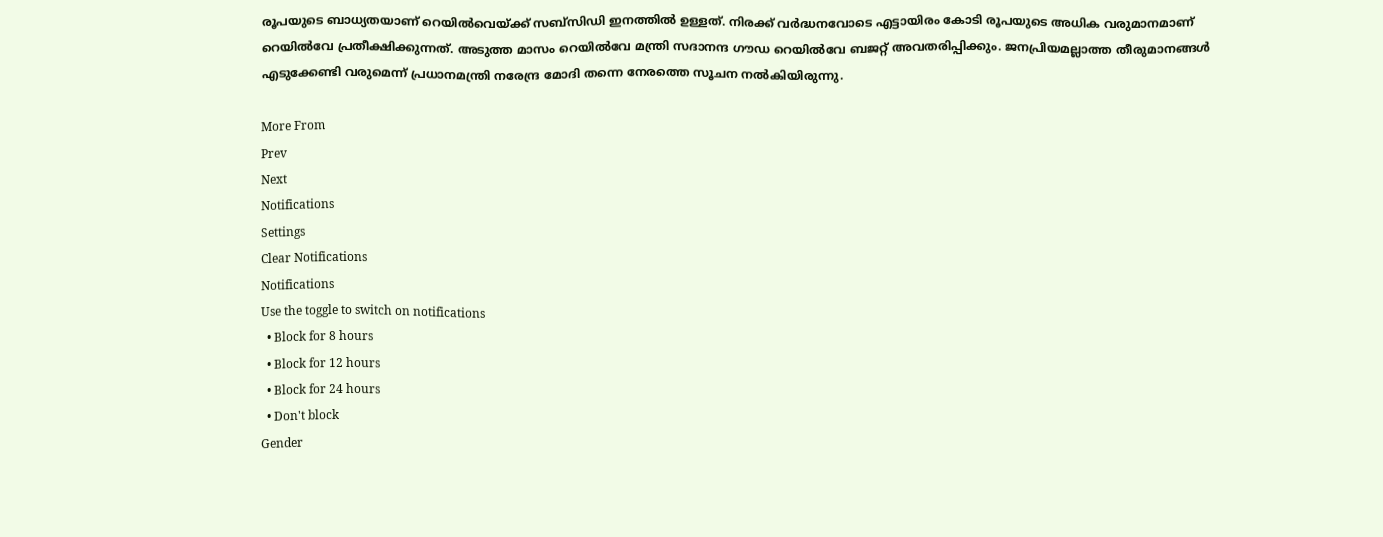രൂപയുടെ ബാധ്യതയാണ് റെയില്‍വെയ്ക്ക് സബ്‌സിഡി ഇനത്തില്‍ ഉള്ളത്. നിരക്ക് വര്‍ദ്ധനവോടെ എട്ടായിരം കോടി രൂപയുടെ അധിക വരുമാനമാണ് റെയില്‍വേ പ്രതീക്ഷിക്കുന്നത്. അടുത്ത മാസം റെയില്‍വേ മന്ത്രി സദാനന്ദ ഗൗഡ റെയില്‍വേ ബജറ്റ് അവതരിപ്പിക്കും. ജനപ്രിയമല്ലാത്ത തീരുമാനങ്ങള്‍ എടുക്കേണ്ടി വരുമെന്ന് പ്രധാനമന്ത്രി നരേന്ദ്ര മോദി തന്നെ നേരത്തെ സൂചന നല്‍കിയിരുന്നു.

More From
Prev
Next
Notifications
Settings
Clear Notifications
Notifications
Use the toggle to switch on notifications
  • Block for 8 hours
  • Block for 12 hours
  • Block for 24 hours
  • Don't block
Gender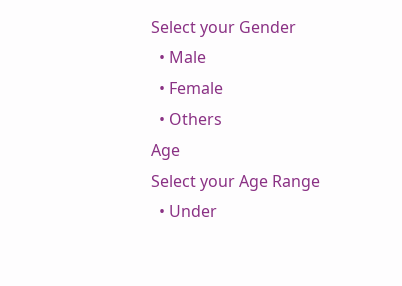Select your Gender
  • Male
  • Female
  • Others
Age
Select your Age Range
  • Under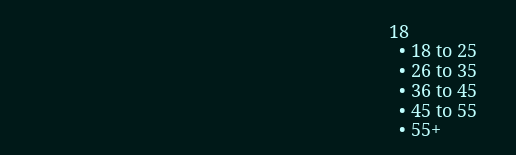18
  • 18 to 25
  • 26 to 35
  • 36 to 45
  • 45 to 55
  • 55+